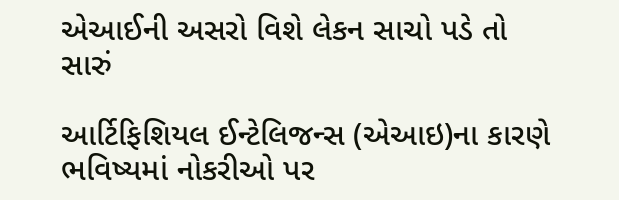એઆઈની અસરો વિશે લેકન સાચો પડે તો સારું

આર્ટિફિશિયલ ઈન્ટેલિજન્સ (એઆઇ)ના કારણે ભવિષ્યમાં નોકરીઓ પર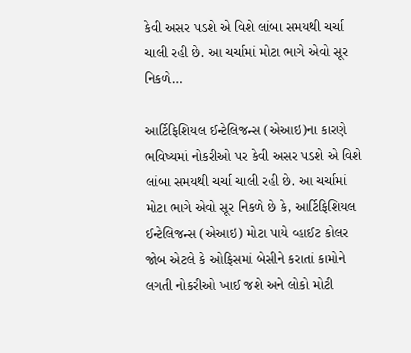કેવી અસર પડશે એ વિશે લાંબા સમયથી ચર્ચા ચાલી રહી છે. આ ચર્ચામાં મોટા ભાગે એવો સૂર નિકળે…

આર્ટિફિશિયલ ઈન્ટેલિજન્સ (એઆઇ)ના કારણે ભવિષ્યમાં નોકરીઓ પર કેવી અસર પડશે એ વિશે લાંબા સમયથી ચર્ચા ચાલી રહી છે. આ ચર્ચામાં મોટા ભાગે એવો સૂર નિકળે છે કે, આર્ટિફિશિયલ ઈન્ટેલિજન્સ (એઆઇ) મોટા પાયે વ્હાઈટ કોલર જોબ એટલે કે ઓફિસમાં બેસીને કરાતાં કામોને લગતી નોકરીઓ ખાઈ જશે અને લોકો મોટી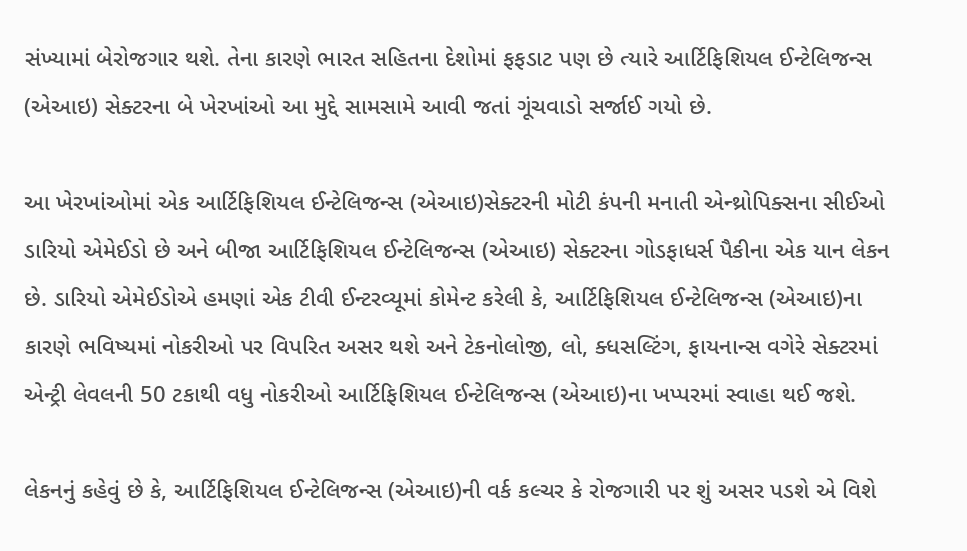સંખ્યામાં બેરોજગાર થશે. તેના કારણે ભારત સહિતના દેશોમાં ફફડાટ પણ છે ત્યારે આર્ટિફિશિયલ ઈન્ટેલિજન્સ (એઆઇ) સેક્ટરના બે ખેરખાંઓ આ મુદ્દે સામસામે આવી જતાં ગૂંચવાડો સર્જાઈ ગયો છે.

આ ખેરખાંઓમાં એક આર્ટિફિશિયલ ઈન્ટેલિજન્સ (એઆઇ)સેક્ટરની મોટી કંપની મનાતી એન્થ્રોપિક્સના સીઈઓ ડારિયો એમેઈડો છે અને બીજા આર્ટિફિશિયલ ઈન્ટેલિજન્સ (એઆઇ) સેક્ટરના ગોડફાધર્સ પૈકીના એક યાન લેકન છે. ડારિયો એમેઈડોએ હમણાં એક ટીવી ઈન્ટરવ્યૂમાં કોમેન્ટ કરેલી કે, આર્ટિફિશિયલ ઈન્ટેલિજન્સ (એઆઇ)ના કારણે ભવિષ્યમાં નોકરીઓ પર વિપરિત અસર થશે અને ટેકનોલોજી, લો, ક્ધસલ્ટિંગ, ફાયનાન્સ વગેરે સેક્ટરમાં એન્ટ્રી લેવલની 50 ટકાથી વધુ નોકરીઓ આર્ટિફિશિયલ ઈન્ટેલિજન્સ (એઆઇ)ના ખપ્પરમાં સ્વાહા થઈ જશે.

લેકનનું કહેવું છે કે, આર્ટિફિશિયલ ઈન્ટેલિજન્સ (એઆઇ)ની વર્ક કલ્ચર કે રોજગારી પર શું અસર પડશે એ વિશે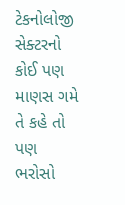ટેકનોલોજી સેક્ટરનો કોઈ પણ માણસ ગમે તે કહે તો પણ ભરોસો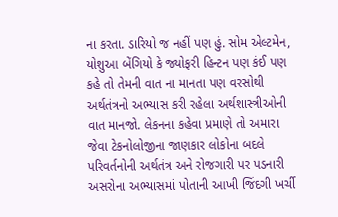ના કરતા. ડારિયો જ નહીં પણ હું. સોમ એલ્ટમેન, યોશુઆ બેંગિયો કે જ્યોફરી હિન્ટન પણ કંઈ પણ કહે તો તેમની વાત ના માનતા પણ વરસોથી અર્થતંત્રનો અભ્યાસ કરી રહેલા અર્થશાસ્ત્રીઓની વાત માનજો. લેકનના કહેવા પ્રમાણે તો અમારા જેવા ટેકનોલોજીના જાણકાર લોકોના બદલે પરિવર્તનોની અર્થતંત્ર અને રોજગારી પર પડનારી અસરોના અભ્યાસમાં પોતાની આખી જિંદગી ખર્ચી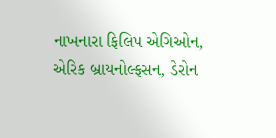નાખનારા ફિલિપ એગિઓન, એરિક બ્રાયનોલ્ફસન, ડેરોન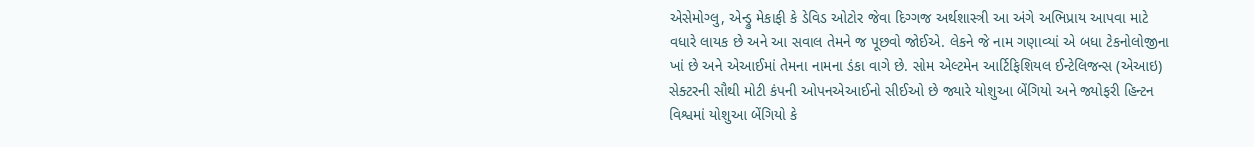એસેમોગ્લુ, એન્ડ્રુ મેકાફી કે ડેવિડ ઓટોર જેવા દિગ્ગજ અર્થશાસ્ત્રી આ અંગે અભિપ્રાય આપવા માટે વધારે લાયક છે અને આ સવાલ તેમને જ પૂછવો જોઈએ. લેકને જે નામ ગણાવ્યાં એ બધા ટેકનોલોજીના ખાં છે અને એઆઈમાં તેમના નામના ડંકા વાગે છે. સોમ એલ્ટમેન આર્ટિફિશિયલ ઈન્ટેલિજન્સ (એઆઇ) સેક્ટરની સૌથી મોટી કંપની ઓપનએઆઈનો સીઈઓ છે જ્યારે યોશુઆ બેંગિયો અને જ્યોફરી હિન્ટન વિશ્વમાં યોશુઆ બેંગિયો કે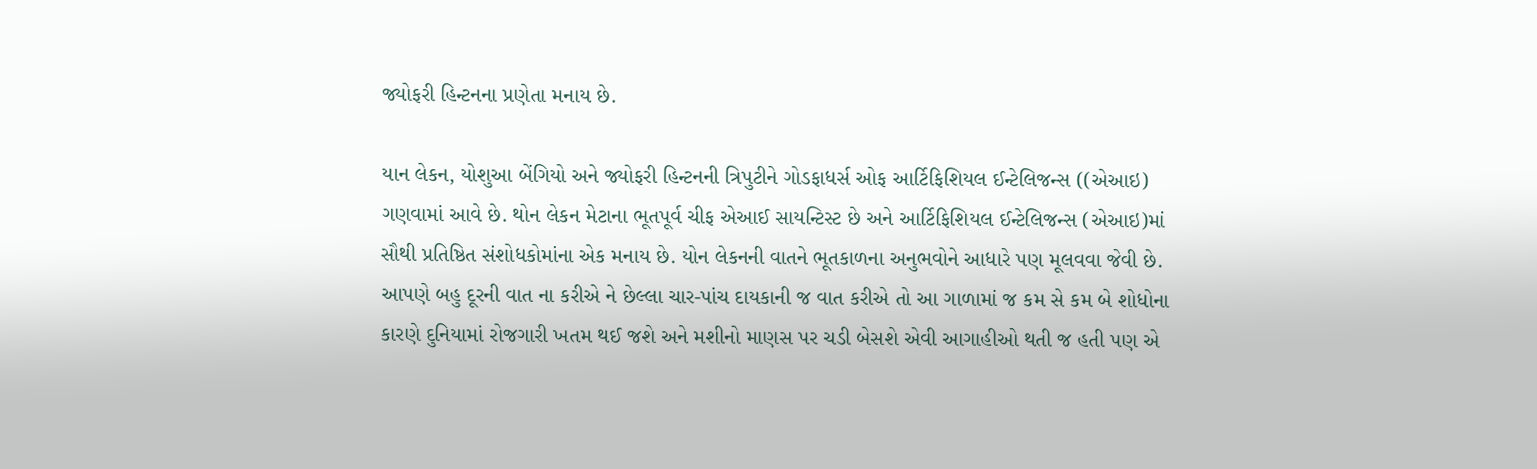જ્યોફરી હિન્ટનના પ્રણેતા મનાય છે.

યાન લેકન, યોશુઆ બેંગિયો અને જ્યોફરી હિન્ટનની ત્રિપુટીને ગોડફાધર્સ ઓફ આર્ટિફિશિયલ ઈન્ટેલિજન્સ ((એઆઇ) ગણવામાં આવે છે. થોન લેકન મેટાના ભૂતપૂર્વ ચીફ એઆઈ સાયન્ટિસ્ટ છે અને આર્ટિફિશિયલ ઈન્ટેલિજન્સ (એઆઇ)માં સૌથી પ્રતિષ્ઠિત સંશોધકોમાંના એક મનાય છે. યોન લેકનની વાતને ભૂતકાળના અનુભવોને આધારે પણ મૂલવવા જેવી છે. આપણે બહુ દૂરની વાત ના કરીએ ને છેલ્લા ચાર-પાંચ દાયકાની જ વાત કરીએ તો આ ગાળામાં જ કમ સે કમ બે શોધોના કારણે દુનિયામાં રોજગારી ખતમ થઈ જશે અને મશીનો માણસ પર ચડી બેસશે એવી આગાહીઓ થતી જ હતી પણ એ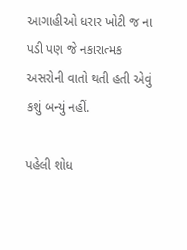આગાહીઓ ધરાર ખોટી જ ના પડી પણ જે નકારાત્મક અસરોની વાતો થતી હતી એવું કશું બન્યું નહીં.

પહેલી શોધ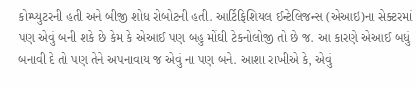કોમ્પ્યુટરની હતી અને બીજી શોધ રોબોટની હતી. આર્ટિફિશિયલ ઈન્ટેલિજન્સ (એઆઇ)ના સેક્ટરમાં પણ એવું બની શકે છે કેમ કે એઆઈ પણ બહુ મોંઘી ટેકનોલોજી તો છે જ. આ કારણે એઆઈ બધું બનાવી દે તો પણ તેને અપનાવાય જ એવું ના પણ બને. આશા રાખીએ કે, એવું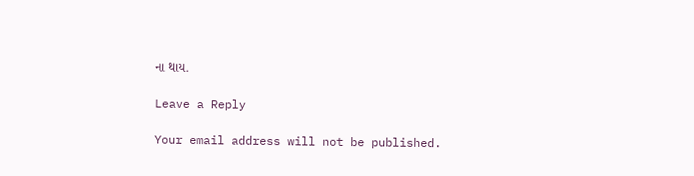ના થાય.

Leave a Reply

Your email address will not be published.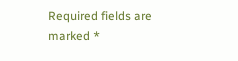Required fields are marked *